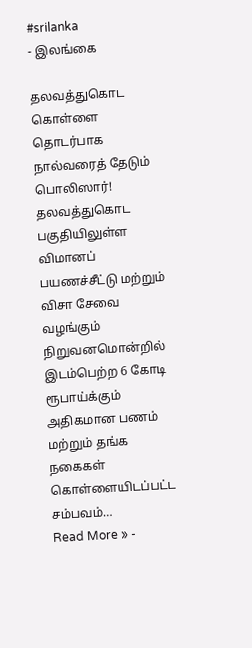#srilanka
- இலங்கை

தலவத்துகொட கொள்ளை தொடர்பாக நால்வரைத் தேடும் பொலிஸார்!
தலவத்துகொட பகுதியிலுள்ள விமானப் பயணச்சீட்டு மற்றும் விசா சேவை வழங்கும் நிறுவனமொன்றில் இடம்பெற்ற 6 கோடி ரூபாய்க்கும் அதிகமான பணம் மற்றும் தங்க நகைகள் கொள்ளையிடப்பட்ட சம்பவம்…
Read More » -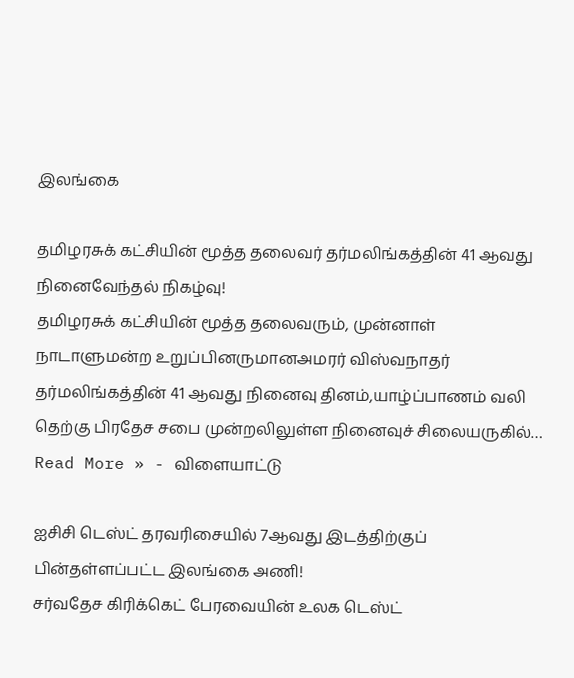இலங்கை

தமிழரசுக் கட்சியின் மூத்த தலைவர் தர்மலிங்கத்தின் 41 ஆவது நினைவேந்தல் நிகழ்வு!
தமிழரசுக் கட்சியின் மூத்த தலைவரும், முன்னாள் நாடாளுமன்ற உறுப்பினருமானஅமரர் விஸ்வநாதர் தர்மலிங்கத்தின் 41 ஆவது நினைவு தினம்,யாழ்ப்பாணம் வலி தெற்கு பிரதேச சபை முன்றலிலுள்ள நினைவுச் சிலையருகில்…
Read More » - விளையாட்டு

ஐசிசி டெஸ்ட் தரவரிசையில் 7ஆவது இடத்திற்குப் பின்தள்ளப்பட்ட இலங்கை அணி!
சர்வதேச கிரிக்கெட் பேரவையின் உலக டெஸ்ட்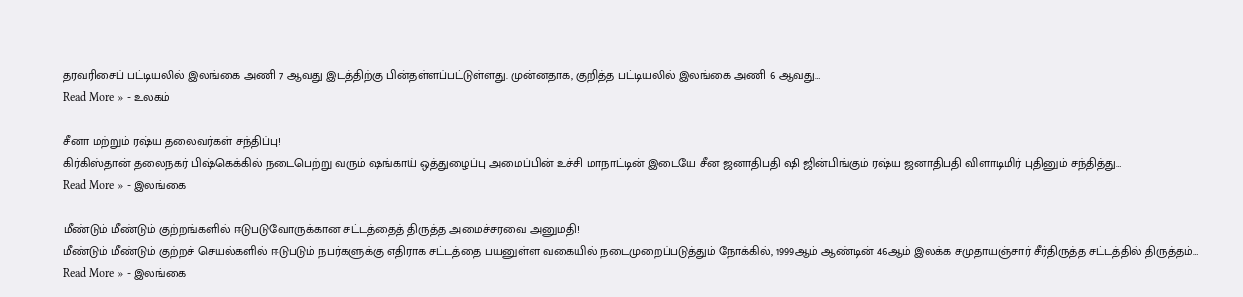தரவரிசைப் பட்டியலில் இலங்கை அணி 7 ஆவது இடத்திற்கு பின்தள்ளப்பட்டுள்ளது. முன்னதாக, குறித்த பட்டியலில் இலங்கை அணி 6 ஆவது…
Read More » - உலகம்

சீனா மற்றும் ரஷ்ய தலைவர்கள் சந்திப்பு!
கிர்கிஸ்தான் தலைநகர் பிஷ்கெக்கில் நடைபெற்று வரும் ஷங்காய் ஒத்துழைப்பு அமைப்பின் உச்சி மாநாட்டின் இடையே சீன ஜனாதிபதி ஷி ஜின்பிங்கும் ரஷ்ய ஜனாதிபதி விளாடிமிர் புதினும் சந்தித்து…
Read More » - இலங்கை

மீண்டும் மீண்டும் குற்றங்களில் ஈடுபடுவோருக்கான சட்டத்தைத் திருத்த அமைச்சரவை அனுமதி!
மீண்டும் மீண்டும் குற்றச் செயல்களில் ஈடுபடும் நபர்களுக்கு எதிராக சட்டத்தை பயனுள்ள வகையில் நடைமுறைப்படுத்தும் நோக்கில், 1999ஆம் ஆண்டின் 46ஆம் இலக்க சமுதாயஞ்சார் சீர்திருத்த சட்டத்தில் திருத்தம்…
Read More » - இலங்கை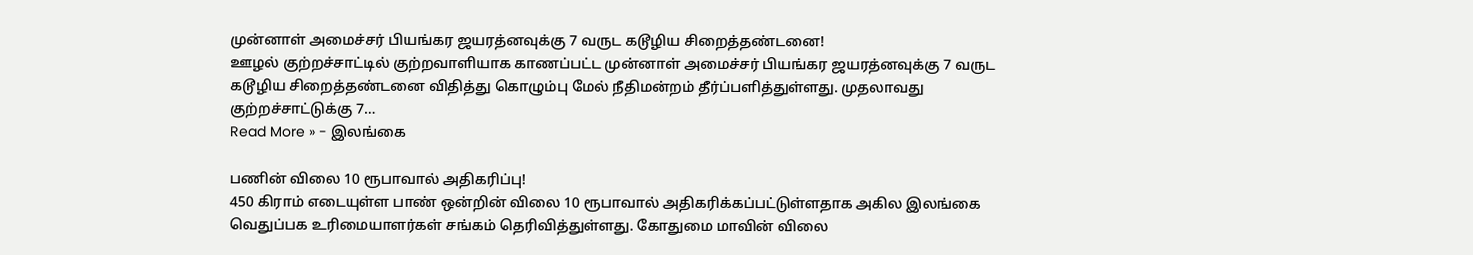முன்னாள் அமைச்சர் பியங்கர ஜயரத்னவுக்கு 7 வருட கடூழிய சிறைத்தண்டனை!
ஊழல் குற்றச்சாட்டில் குற்றவாளியாக காணப்பட்ட முன்னாள் அமைச்சர் பியங்கர ஜயரத்னவுக்கு 7 வருட கடூழிய சிறைத்தண்டனை விதித்து கொழும்பு மேல் நீதிமன்றம் தீர்ப்பளித்துள்ளது. முதலாவது குற்றச்சாட்டுக்கு 7…
Read More » - இலங்கை

பணின் விலை 10 ரூபாவால் அதிகரிப்பு!
450 கிராம் எடையுள்ள பாண் ஒன்றின் விலை 10 ரூபாவால் அதிகரிக்கப்பட்டுள்ளதாக அகில இலங்கை வெதுப்பக உரிமையாளர்கள் சங்கம் தெரிவித்துள்ளது. கோதுமை மாவின் விலை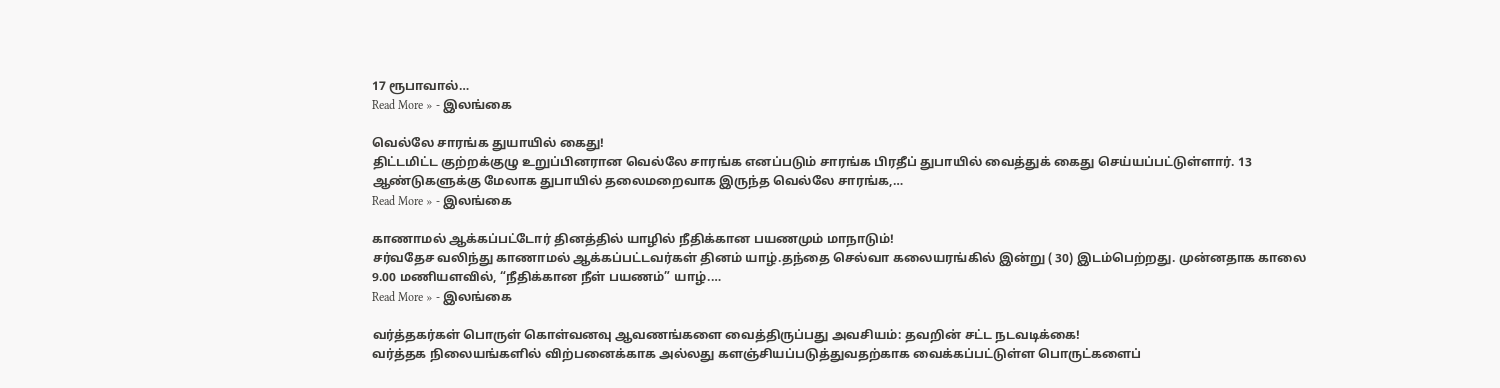17 ரூபாவால்…
Read More » - இலங்கை

வெல்லே சாரங்க துயாயில் கைது!
திட்டமிட்ட குற்றக்குழு உறுப்பினரான வெல்லே சாரங்க எனப்படும் சாரங்க பிரதீப் துபாயில் வைத்துக் கைது செய்யப்பட்டுள்ளார். 13 ஆண்டுகளுக்கு மேலாக துபாயில் தலைமறைவாக இருந்த வெல்லே சாரங்க,…
Read More » - இலங்கை

காணாமல் ஆக்கப்பட்டோர் தினத்தில் யாழில் நீதிக்கான பயணமும் மாநாடும்!
சர்வதேச வலிந்து காணாமல் ஆக்கப்பட்டவர்கள் தினம் யாழ்.தந்தை செல்வா கலையரங்கில் இன்று ( 30) இடம்பெற்றது. முன்னதாக காலை 9.00 மணியளவில், “நீதிக்கான நீள் பயணம்” யாழ்.…
Read More » - இலங்கை

வர்த்தகர்கள் பொருள் கொள்வனவு ஆவணங்களை வைத்திருப்பது அவசியம்: தவறின் சட்ட நடவடிக்கை!
வர்த்தக நிலையங்களில் விற்பனைக்காக அல்லது களஞ்சியப்படுத்துவதற்காக வைக்கப்பட்டுள்ள பொருட்களைப்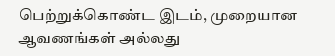பெற்றுக்கொண்ட இடம், முறையான ஆவணங்கள் அல்லது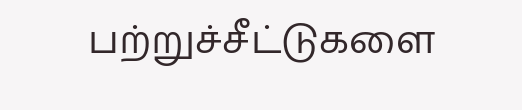பற்றுச்சீட்டுகளை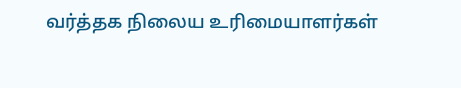வர்த்தக நிலைய உரிமையாளர்கள்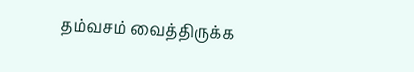தம்வசம் வைத்திருக்க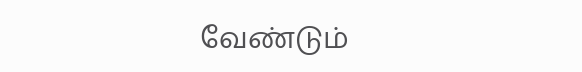வேண்டும்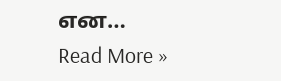என…
Read More »